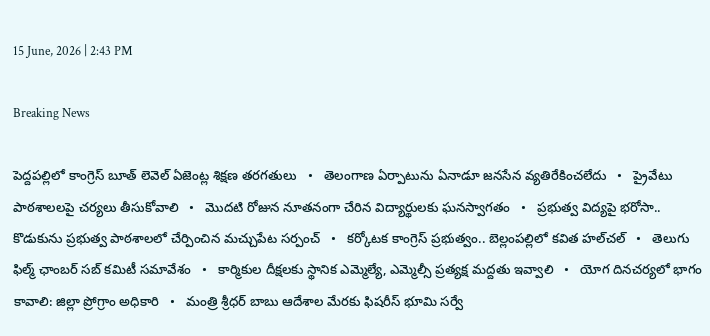15 June, 2026 | 2:43 PM

Breaking News

పెద్దపల్లిలో కాంగ్రెస్ బూత్ లెవెల్ ఏజెంట్ల శిక్షణ తరగతులు   •   తెలంగాణ ఏర్పాటును ఏనాడూ జనసేన వ్యతిరేకించలేదు   •   ప్రైవేటు పాఠశాలలపై చర్యలు తీసుకోవాలి   •   మొదటి రోజున నూతనంగా చేరిన విద్యార్థులకు ఘనస్వాగతం   •   ప్రభుత్వ విద్యపై భరోసా.. కొడుకును ప్రభుత్వ పాఠశాలలో చేర్పించిన మచ్చుపేట సర్పంచ్   •   కర్కోటక కాంగ్రెస్ ప్రభుత్వం.. బెల్లంపల్లిలో కవిత హల్‌చల్‌   •   తెలుగు ఫిల్మ్ ఛాంబర్ సబ్ కమిటీ సమావేశం   •   కార్మికుల దీక్షలకు స్థానిక ఎమ్మెల్యే, ఎమ్మెల్సీ ప్రత్యక్ష మద్దతు ఇవ్వాలి   •   యోగ దినచర్యలో భాగం కావాలి: జిల్లా ప్రోగ్రాం అధికారి   •   మంత్రి శ్రీధర్ బాబు ఆదేశాల మేరకు ఫిషరీస్ భూమి సర్వే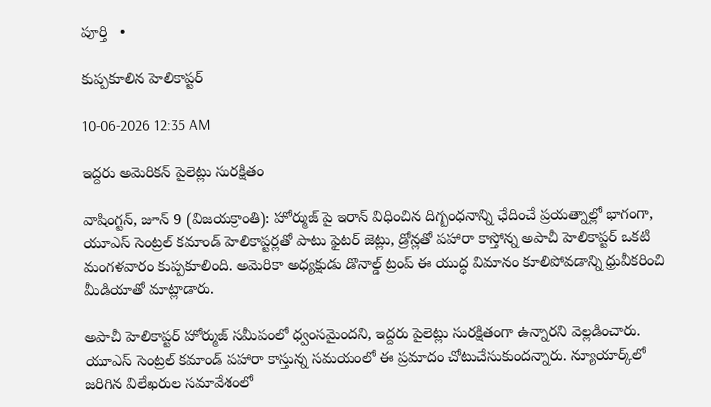పూర్తి   •

కుప్పకూలిన హెలికాప్టర్

10-06-2026 12:35 AM

ఇద్దరు అమెరికన్ పైలెట్లు సురక్షితం

వాషింగ్టన్, జూన్ 9 (విజయక్రాంతి): హోర్ముజ్ పై ఇరాన్ విధించిన దిగ్బంధనాన్ని ఛేదించే ప్రయత్నాల్లో భాగంగా, యూఎస్ సెంట్రల్ కమాండ్ హెలికాప్టర్లతో పాటు ఫైటర్ జెట్లు, డ్రోన్లతో పహారా కాస్తోన్న అపాచీ హెలికాప్టర్ ఒకటి మంగళవారం కుప్పకూలింది. అమెరికా అధ్యక్షుడు డొనాల్డ్ ట్రంప్ ఈ యుద్ధ విమానం కూలిపోవడాన్ని ధ్రువీకరించి మీడియాతో మాట్లాడారు.

అపాచీ హెలికాప్టర్ హోర్ముజ్ సమీపంలో ధ్వంసమైందని, ఇద్దరు పైలెట్లు సురక్షితంగా ఉన్నారని వెల్లడించారు. యూఎస్ సెంట్రల్ కమాండ్ పహారా కాస్తున్న సమయంలో ఈ ప్రమాదం చోటుచేసుకుందన్నారు. న్యూయార్క్‌లో జరిగిన విలేఖరుల సమావేశంలో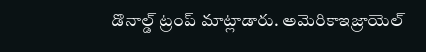డొనాల్డ్ ట్రంప్ మాట్లాడారు. అమెరికాఇజ్రాయెల్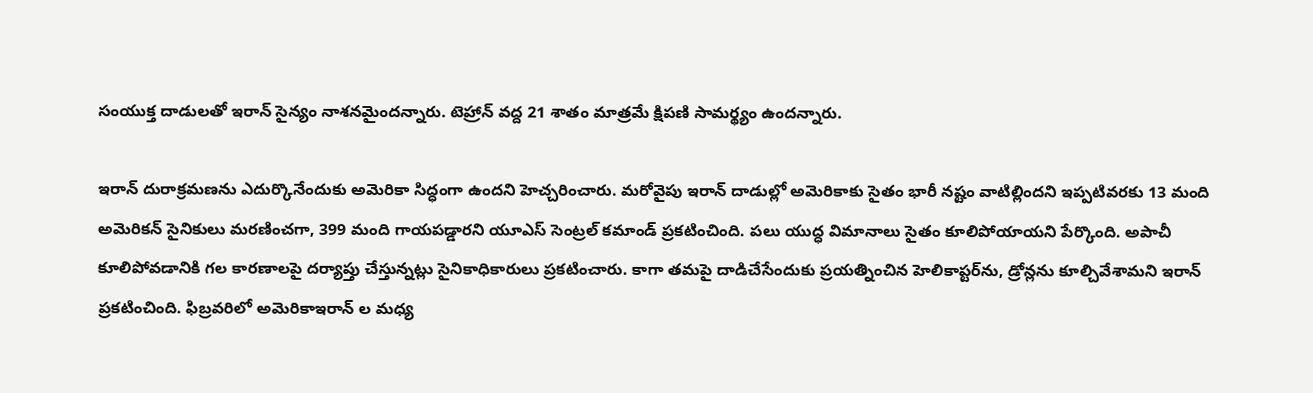సంయుక్త దాడులతో ఇరాన్ సైన్యం నాశనమైందన్నారు. టెహ్రాన్ వద్ద 21 శాతం మాత్రమే క్షిపణి సామర్థ్యం ఉందన్నారు.

ఇరాన్ దురాక్రమణను ఎదుర్కొనేందుకు అమెరికా సిద్ధంగా ఉందని హెచ్చరించారు. మరోవైపు ఇరాన్ దాడుల్లో అమెరికాకు సైతం భారీ నష్టం వాటిల్లిందని ఇప్పటివరకు 13 మంది అమెరికన్ సైనికులు మరణించగా, 399 మంది గాయపడ్డారని యూఎస్ సెంట్రల్ కమాండ్ ప్రకటించింది. పలు యుద్ధ విమానాలు సైతం కూలిపోయాయని పేర్కొంది. అపాచీ కూలిపోవడానికి గల కారణాలపై దర్యాప్తు చేస్తున్నట్లు సైనికాధికారులు ప్రకటించారు. కాగా తమపై దాడిచేసేందుకు ప్రయత్నించిన హెలికాప్టర్‌ను, డ్రోన్లను కూల్చివేశామని ఇరాన్ ప్రకటించింది. ఫిబ్రవరిలో అమెరికాఇరాన్ ల మధ్య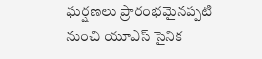ఘర్షణలు ప్రారంభమైనప్పటి నుంచి యూఎస్ సైనిక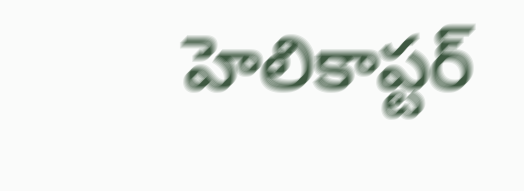హెలికాప్టర్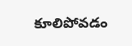కూలిపోవడం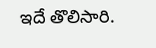ఇదే తొలిసారి.